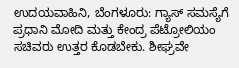ಉದಯವಾಹಿನಿ, ಬೆಂಗಳೂರು: ಗ್ಯಾಸ್ ಸಮಸ್ಯೆಗೆ ಪ್ರಧಾನಿ ಮೋದಿ ಮತ್ತು ಕೇಂದ್ರ ಪೆಟ್ರೋಲಿಯಂ ಸಚಿವರು ಉತ್ತರ ಕೊಡಬೇಕು. ಶೀಘ್ರವೇ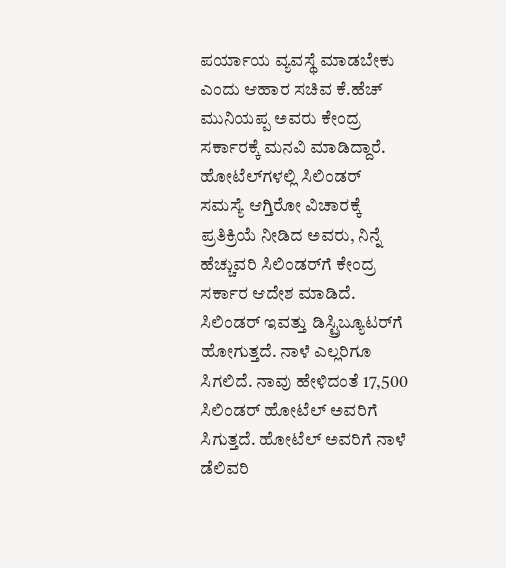ಪರ್ಯಾಯ ವ್ಯವಸ್ಥೆ ಮಾಡಬೇಕು ಎಂದು ಆಹಾರ ಸಚಿವ ಕೆ.ಹೆಚ್ ಮುನಿಯಪ್ಪ ಅವರು ಕೇಂದ್ರ ಸರ್ಕಾರಕ್ಕೆ ಮನವಿ ಮಾಡಿದ್ದಾರೆ.
ಹೋಟೆಲ್‌ಗಳಲ್ಲಿ ಸಿಲಿಂಡರ್ ಸಮಸ್ಯೆ ಆಗ್ತಿರೋ ವಿಚಾರಕ್ಕೆ ಪ್ರತಿಕ್ರಿಯೆ ನೀಡಿದ ಅವರು, ನಿನ್ನೆ ಹೆಚ್ಚುವರಿ ಸಿಲಿಂಡರ್‌ಗೆ ಕೇಂದ್ರ ಸರ್ಕಾರ ಆದೇಶ ಮಾಡಿದೆ. ಸಿಲಿಂಡರ್ ಇವತ್ತು ಡಿಸ್ಟ್ರಿಬ್ಯೂಟರ್‌ಗೆ ಹೋಗುತ್ತದೆ. ನಾಳೆ ಎಲ್ಲರಿಗೂ ಸಿಗಲಿದೆ. ನಾವು ಹೇಳಿದಂತೆ 17,500 ಸಿಲಿಂಡರ್ ಹೋಟೆಲ್ ಅವರಿಗೆ ಸಿಗುತ್ತದೆ. ಹೋಟೆಲ್ ಅವರಿಗೆ ನಾಳೆ ಡೆಲಿವರಿ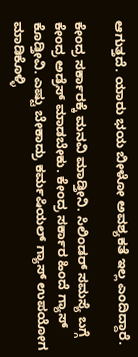ಆಗುತ್ತದೆ. ಯಾರು ಭಯ ಬೀಳೋ ಅವಶ್ಯಕತೆ ಇಲ್ಲ ಎಂದಿದ್ದಾರೆ.

ಕೇಂದ್ರ ಸರ್ಕಾರಕ್ಕೆ ಮನವಿ ಮಾಡ್ತೀನಿ. ಸಿಲಿಂಡರ್ ಸಮಸ್ಯೆ ಬಗ್ಗೆ ಕೇಂದ್ರ ಅಡ್ರೆಸ್ ಮಾಡಬೇಕು. ಕೇಂದ್ರ ಸರ್ಕಾರ ಹಿಂದೆ ಗ್ಯಾಸ್ ಕೊಡ್ತೀವಿ. ಎಷ್ಟು ಬೇಕಾದ್ರು ಕರ್ಮಷಿಯಲ್ ಗ್ಯಾಸ್ ಉಪಯೋಗ ಮಾಡಿಕೊಳ್ಳಿ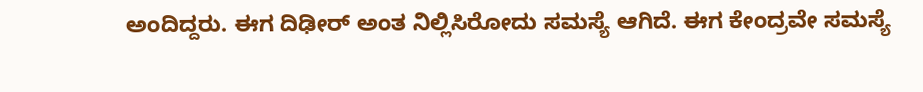ಅಂದಿದ್ದರು. ಈಗ ದಿಢೀರ್ ಅಂತ ನಿಲ್ಲಿಸಿರೋದು ಸಮಸ್ಯೆ ಆಗಿದೆ. ಈಗ ಕೇಂದ್ರವೇ ಸಮಸ್ಯೆ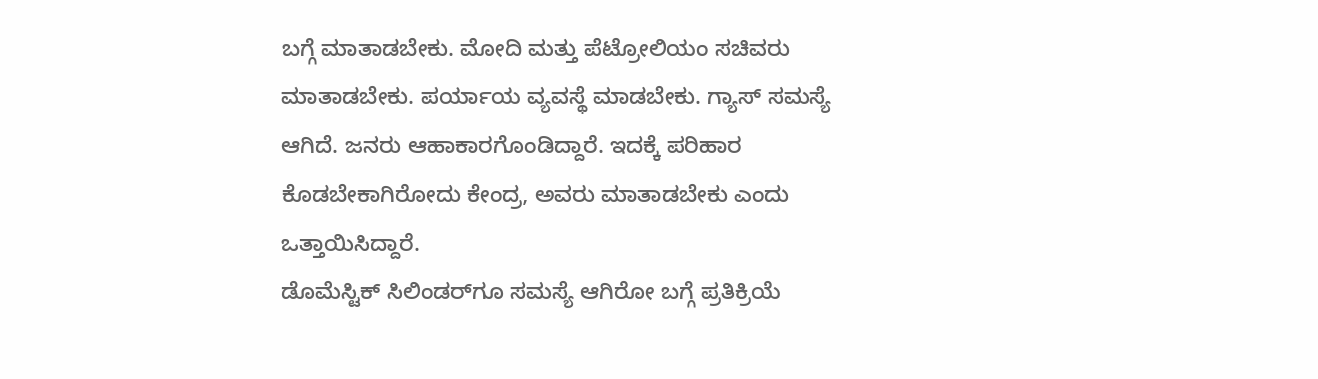ಬಗ್ಗೆ ಮಾತಾಡಬೇಕು. ಮೋದಿ ಮತ್ತು ಪೆಟ್ರೋಲಿಯಂ ಸಚಿವರು ಮಾತಾಡಬೇಕು. ಪರ್ಯಾಯ ವ್ಯವಸ್ಥೆ ಮಾಡಬೇಕು. ಗ್ಯಾಸ್ ಸಮಸ್ಯೆ ಆಗಿದೆ. ಜನರು ಆಹಾಕಾರಗೊಂಡಿದ್ದಾರೆ. ಇದಕ್ಕೆ ಪರಿಹಾರ ಕೊಡಬೇಕಾಗಿರೋದು ಕೇಂದ್ರ, ಅವರು ಮಾತಾಡಬೇಕು ಎಂದು ಒತ್ತಾಯಿಸಿದ್ದಾರೆ.
ಡೊಮೆಸ್ಟಿಕ್ ಸಿಲಿಂಡರ್‌ಗೂ ಸಮಸ್ಯೆ ಆಗಿರೋ ಬಗ್ಗೆ ಪ್ರತಿಕ್ರಿಯೆ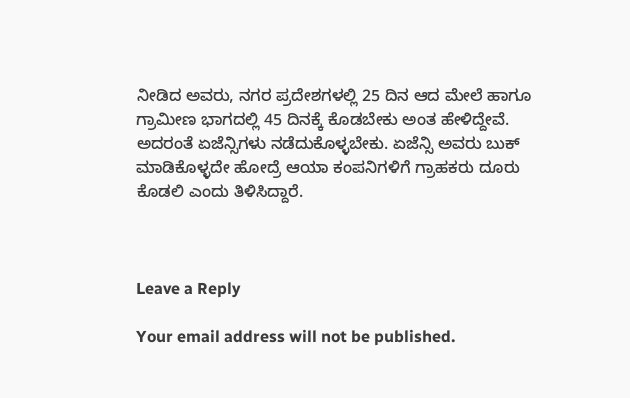ನೀಡಿದ ಅವರು, ನಗರ ಪ್ರದೇಶಗಳಲ್ಲಿ 25 ದಿನ ಆದ ಮೇಲೆ ಹಾಗೂ ಗ್ರಾಮೀಣ ಭಾಗದಲ್ಲಿ 45 ದಿನಕ್ಕೆ ಕೊಡಬೇಕು ಅಂತ ಹೇಳಿದ್ದೇವೆ. ಅದರಂತೆ ಏಜೆನ್ಸಿಗಳು ನಡೆದುಕೊಳ್ಳಬೇಕು. ಏಜೆನ್ಸಿ ಅವರು ಬುಕ್ ಮಾಡಿಕೊಳ್ಳದೇ ಹೋದ್ರೆ ಆಯಾ ಕಂಪನಿಗಳಿಗೆ ಗ್ರಾಹಕರು ದೂರು ಕೊಡಲಿ ಎಂದು ತಿಳಿಸಿದ್ದಾರೆ.



Leave a Reply

Your email address will not be published.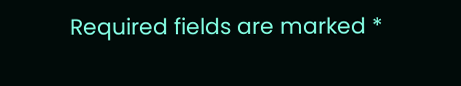Required fields are marked *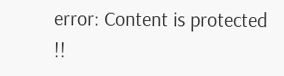error: Content is protected !!